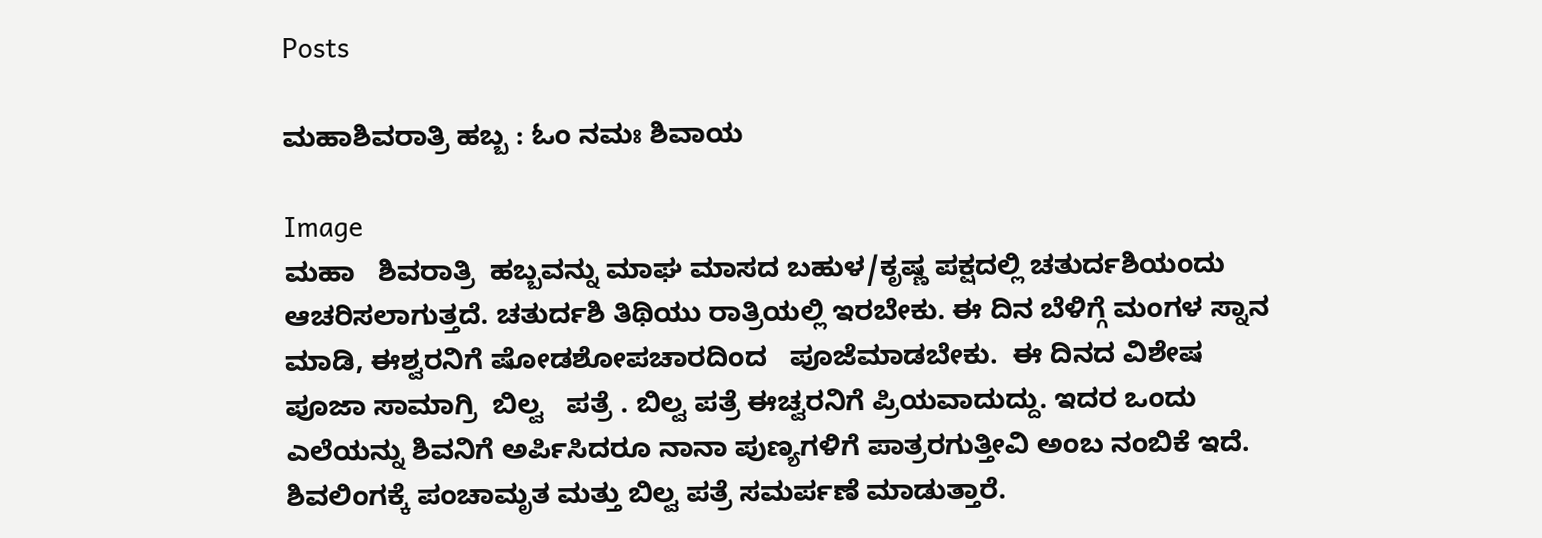Posts

ಮಹಾಶಿವರಾತ್ರಿ ಹಬ್ಬ : ಓಂ ನಮಃ ಶಿವಾಯ

Image
ಮಹಾ   ಶಿವರಾತ್ರಿ  ಹಬ್ಬವನ್ನು ಮಾಘ ಮಾಸದ ಬಹುಳ/ಕೃಷ್ಣ ಪಕ್ಷದಲ್ಲಿ ಚತುರ್ದಶಿಯಂದು ಆಚರಿಸಲಾಗುತ್ತದೆ. ಚತುರ್ದಶಿ ತಿಥಿಯು ರಾತ್ರಿಯಲ್ಲಿ ಇರಬೇಕು. ಈ ದಿನ ಬೆಳಿಗ್ಗೆ ಮಂಗಳ ಸ್ನಾನ ಮಾಡಿ, ಈಶ್ವರನಿಗೆ ಷೋಡಶೋಪಚಾರದಿಂದ   ಪೂಜೆಮಾಡಬೇಕು.  ಈ ದಿನದ ವಿಶೇಷ ಪೂಜಾ ಸಾಮಾಗ್ರಿ  ಬಿಲ್ವ   ಪತ್ರೆ . ಬಿಲ್ವ ಪತ್ರೆ ಈಚ್ವರನಿಗೆ ಪ್ರಿಯವಾದುದ್ದು. ಇದರ ಒಂದು ಎಲೆಯನ್ನು ಶಿವನಿಗೆ ಅರ್ಪಿಸಿದರೂ ನಾನಾ ಪುಣ್ಯಗಳಿಗೆ ಪಾತ್ರರಗುತ್ತೀವಿ ಅಂಬ ನಂಬಿಕೆ ಇದೆ. ಶಿವಲಿಂಗಕ್ಕೆ ಪಂಚಾಮೃತ ಮತ್ತು ಬಿಲ್ವ ಪತ್ರೆ ಸಮರ್ಪಣೆ ಮಾಡುತ್ತಾರೆ.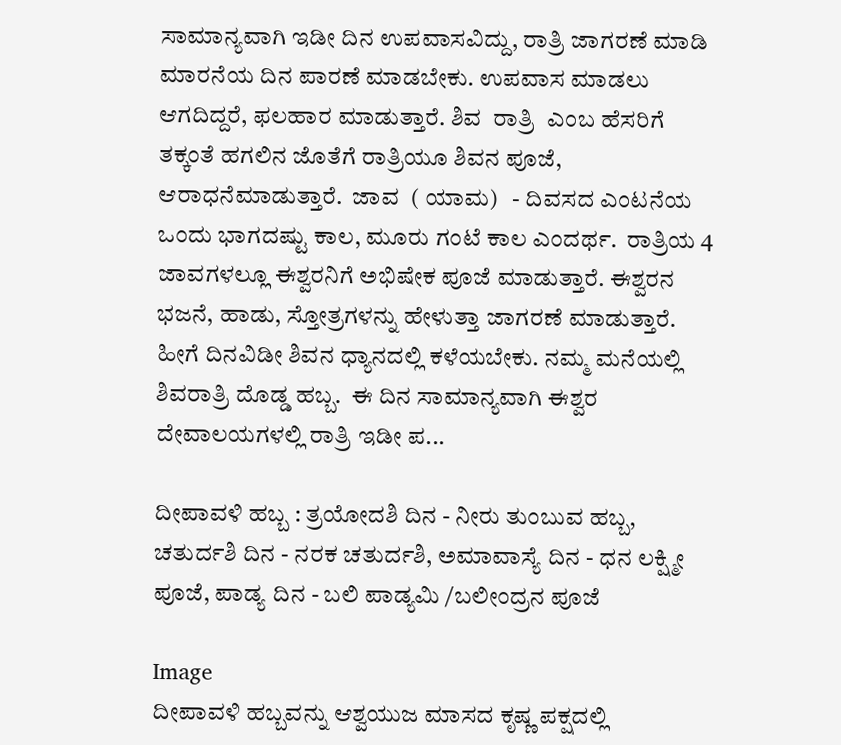ಸಾಮಾನ್ಯವಾಗಿ ಇಡೀ ದಿನ ಉಪವಾಸವಿದ್ದು, ರಾತ್ರಿ ಜಾಗರಣೆ ಮಾಡಿ ಮಾರನೆಯ ದಿನ ಪಾರಣೆ ಮಾಡಬೇಕು. ಉಪವಾಸ ಮಾಡಲು ಆಗದಿದ್ದರೆ, ಫಲಹಾರ ಮಾಡುತ್ತಾರೆ. ಶಿವ  ರಾತ್ರಿ  ಎಂಬ ಹೆಸರಿಗೆ ತಕ್ಕಂತೆ ಹಗಲಿನ ಜೊತೆಗೆ ರಾತ್ರಿಯೂ ಶಿವನ ಪೂಜೆ, ಆರಾಧನೆಮಾಡುತ್ತಾರೆ.  ಜಾವ  ( ಯಾಮ)   - ದಿವಸದ ಎಂಟನೆಯ ಒಂದು ಭಾಗದಷ್ಟು ಕಾಲ, ಮೂರು ಗಂಟೆ ಕಾಲ ಎಂದರ್ಥ.  ರಾತ್ರಿಯ 4 ಜಾವಗಳಲ್ಲೂ ಈಶ್ವರನಿಗೆ ಅಭಿಷೇಕ ಪೂಜೆ ಮಾಡುತ್ತಾರೆ. ಈಶ್ವರನ ಭಜನೆ, ಹಾಡು, ಸ್ತೋತ್ರಗಳನ್ನು ಹೇಳುತ್ತಾ ಜಾಗರಣೆ ಮಾಡುತ್ತಾರೆ. ಹೀಗೆ ದಿನವಿಡೀ ಶಿವನ ಧ್ಯಾನದಲ್ಲಿ ಕಳೆಯಬೇಕು. ನಮ್ಮ ಮನೆಯಲ್ಲಿ ಶಿವರಾತ್ರಿ ದೊಡ್ಡ ಹಬ್ಬ.  ಈ ದಿನ ಸಾಮಾನ್ಯವಾಗಿ ಈಶ್ವರ ದೇವಾಲಯಗಳಲ್ಲಿ ರಾತ್ರಿ ಇಡೀ ಪ...

ದೀಪಾವಳಿ ಹಬ್ಬ : ತ್ರಯೋದಶಿ ದಿನ - ನೀರು ತುಂಬುವ ಹಬ್ಬ, ಚತುರ್ದಶಿ ದಿನ - ನರಕ ಚತುರ್ದಶಿ, ಅಮಾವಾಸ್ಯೆ ದಿನ - ಧನ ಲಕ್ಷ್ಮೀ ಪೂಜೆ, ಪಾಡ್ಯ ದಿನ - ಬಲಿ ಪಾಡ್ಯಮಿ /ಬಲೀಂದ್ರನ ಪೂಜೆ

Image
ದೀಪಾವಳಿ ಹಬ್ಬವನ್ನು ಆಶ್ವಯುಜ ಮಾಸದ ಕೃಷ್ಣ ಪಕ್ಷದಲ್ಲಿ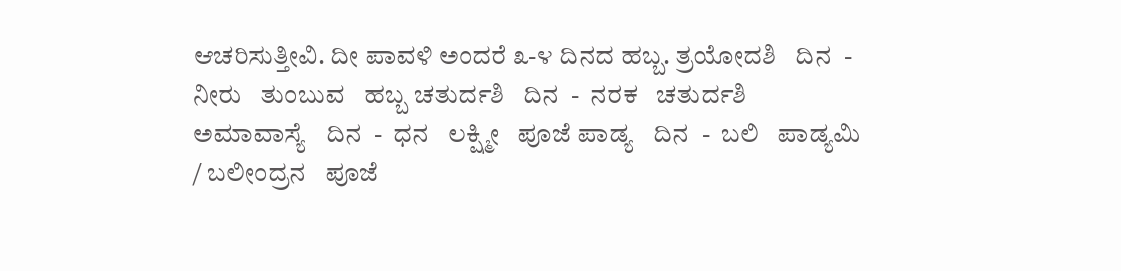ಆಚರಿಸುತ್ತೀವಿ. ದೀ ಪಾವಳಿ ಅಂದರೆ ೩-೪ ದಿನದ ಹಬ್ಬ. ತ್ರಯೋದಶಿ   ದಿನ  -  ನೀರು   ತುಂಬುವ   ಹಬ್ಬ ಚತುರ್ದಶಿ   ದಿನ  -  ನರಕ   ಚತುರ್ದಶಿ ಅಮಾವಾಸ್ಯೆ   ದಿನ  -  ಧನ   ಲಕ್ಷ್ಮೀ   ಪೂಜೆ ಪಾಡ್ಯ   ದಿನ  -  ಬಲಿ   ಪಾಡ್ಯಮಿ  / ಬಲೀಂದ್ರನ   ಪೂಜೆ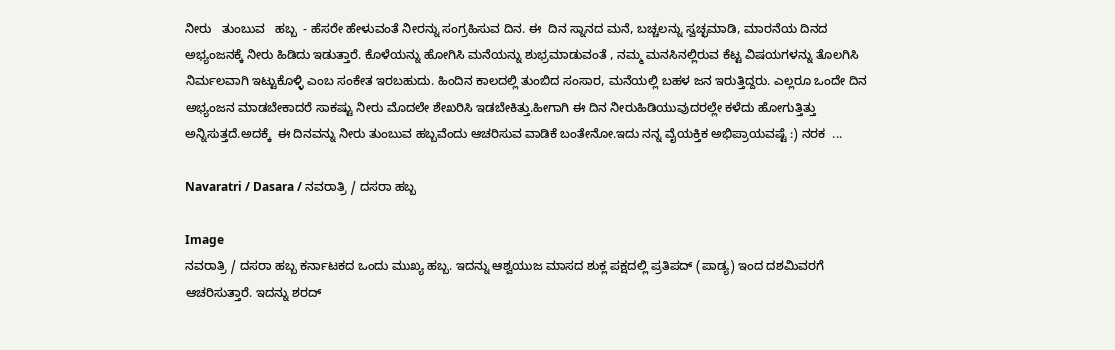ನೀರು   ತುಂಬುವ   ಹಬ್ಬ  - ಹೆಸರೇ ಹೇಳುವಂತೆ ನೀರನ್ನು ಸಂಗ್ರಹಿಸುವ ದಿನ. ಈ  ದಿನ ಸ್ನಾನದ ಮನೆ, ಬಚ್ಚಲನ್ನು ಸ್ವಚ್ಛಮಾಡಿ, ಮಾರನೆಯ ದಿನದ ಅಭ್ಯಂಜನಕ್ಕೆ ನೀರು ಹಿಡಿದು ಇಡುತ್ತಾರೆ. ಕೊಳೆಯನ್ನು ಹೋಗಿಸಿ ಮನೆಯನ್ನು ಶುಭ್ರಮಾಡುವಂತೆ , ನಮ್ಮ ಮನಸಿನಲ್ಲಿರುವ ಕೆಟ್ಟ ವಿಷಯಗಳನ್ನು ತೊಲಗಿಸಿ ನಿರ್ಮಲವಾಗಿ ಇಟ್ಟುಕೊಳ್ಳಿ ಎಂಬ ಸಂಕೇತ ಇರಬಹುದು. ಹಿಂದಿನ ಕಾಲದಲ್ಲಿ ತುಂಬಿದ ಸಂಸಾರ, ಮನೆಯಲ್ಲಿ ಬಹಳ ಜನ ಇರುತ್ತಿದ್ದರು. ಎಲ್ಲರೂ ಒಂದೇ ದಿನ  ಅಭ್ಯಂಜನ ಮಾಡಬೇಕಾದರೆ ಸಾಕಷ್ಟು ನೀರು ಮೊದಲೇ ಶೇಖರಿಸಿ ಇಡಬೇಕಿತ್ತು.ಹೀಗಾಗಿ ಈ ದಿನ ನೀರುಹಿಡಿಯುವುದರಲ್ಲೇ ಕಳೆದು ಹೋಗುತ್ತಿತ್ತು ಅನ್ನಿಸುತ್ತದೆ.ಅದಕ್ಕೆ  ಈ ದಿನವನ್ನು ನೀರು ತುಂಬುವ ಹಬ್ಬವೆಂದು ಆಚರಿಸುವ ವಾಡಿಕೆ ಬಂತೇನೋ.ಇದು ನನ್ನ ವೈಯಕ್ತಿಕ ಅಭಿಪ್ರಾಯವಷ್ಟೆ :) ನರಕ  ...

Navaratri / Dasara / ನವರಾತ್ರಿ / ದಸರಾ ಹಬ್ಬ

Image
ನವರಾತ್ರಿ / ದಸರಾ ಹಬ್ಬ ಕರ್ನಾಟಕದ ಒಂದು ಮುಖ್ಯ ಹಬ್ಬ. ಇದನ್ನು ಆಶ್ವಯುಜ ಮಾಸದ ಶುಕ್ಲ ಪಕ್ಷದಲ್ಲಿ ಪ್ರತಿಪದ್ (ಪಾಡ್ಯ) ಇಂದ ದಶಮಿವರಗೆ ಆಚರಿಸುತ್ತಾರೆ. ಇದನ್ನು ಶರದ್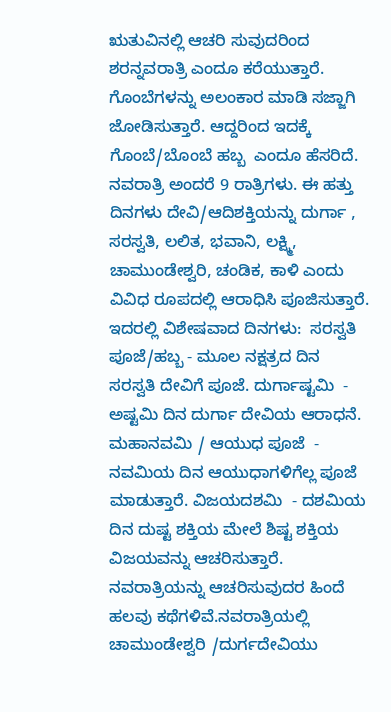ಋತುವಿನಲ್ಲಿ ಆಚರಿ ಸುವುದರಿಂದ  ಶರನ್ನವರಾತ್ರಿ ಎಂದೂ ಕರೆಯುತ್ತಾರೆ. ಗೊಂಬೆಗಳನ್ನು ಅಲಂಕಾರ ಮಾಡಿ ಸಜ್ಜಾಗಿ ಜೋಡಿಸುತ್ತಾರೆ. ಆದ್ದರಿಂದ ಇದಕ್ಕೆ  ಗೊಂಬೆ/ಬೊಂಬೆ ಹಬ್ಬ  ಎಂದೂ ಹೆಸರಿದೆ.   ನವರಾತ್ರಿ ಅಂದರೆ 9 ರಾತ್ರಿಗಳು. ಈ ಹತ್ತು ದಿನಗಳು ದೇವಿ/ಆದಿಶಕ್ತಿಯನ್ನು ದುರ್ಗಾ , ಸರಸ್ವತಿ, ಲಲಿತ, ಭವಾನಿ, ಲಕ್ಷ್ಮಿ, ಚಾಮುಂಡೇಶ್ವರಿ, ಚಂಡಿಕ, ಕಾಳಿ ಎಂದು ವಿವಿಧ ರೂಪದಲ್ಲಿ ಆರಾಧಿಸಿ ಪೂಜಿಸುತ್ತಾರೆ. ಇದರಲ್ಲಿ ವಿಶೇಷವಾದ ದಿನಗಳು:  ಸರಸ್ವತಿ ಪೂಜೆ/ಹಬ್ಬ - ಮೂಲ ನಕ್ಷತ್ರದ ದಿನ ಸರಸ್ವತಿ ದೇವಿಗೆ ಪೂಜೆ. ದುರ್ಗಾಷ್ಟಮಿ  - ಅಷ್ಟಮಿ ದಿನ ದುರ್ಗಾ ದೇವಿಯ ಆರಾಧನೆ. ಮಹಾನವಮಿ / ಆಯುಧ ಪೂಜೆ  - ನವಮಿಯ ದಿನ ಆಯುಧಾಗಳಿಗೆಲ್ಲ ಪೂಜೆ ಮಾಡುತ್ತಾರೆ. ವಿಜಯದಶಮಿ  - ದಶಮಿಯ ದಿನ ದುಷ್ಟ ಶಕ್ತಿಯ ಮೇಲೆ ಶಿಷ್ಟ ಶಕ್ತಿಯ ವಿಜಯವನ್ನು ಆಚರಿಸುತ್ತಾರೆ. ನವರಾತ್ರಿಯನ್ನು ಆಚರಿಸುವುದರ ಹಿಂದೆ ಹಲವು ಕಥೆಗಳಿವೆ.ನವರಾತ್ರಿಯಲ್ಲಿ ಚಾಮುಂಡೇಶ್ವರಿ /ದುರ್ಗದೇವಿಯು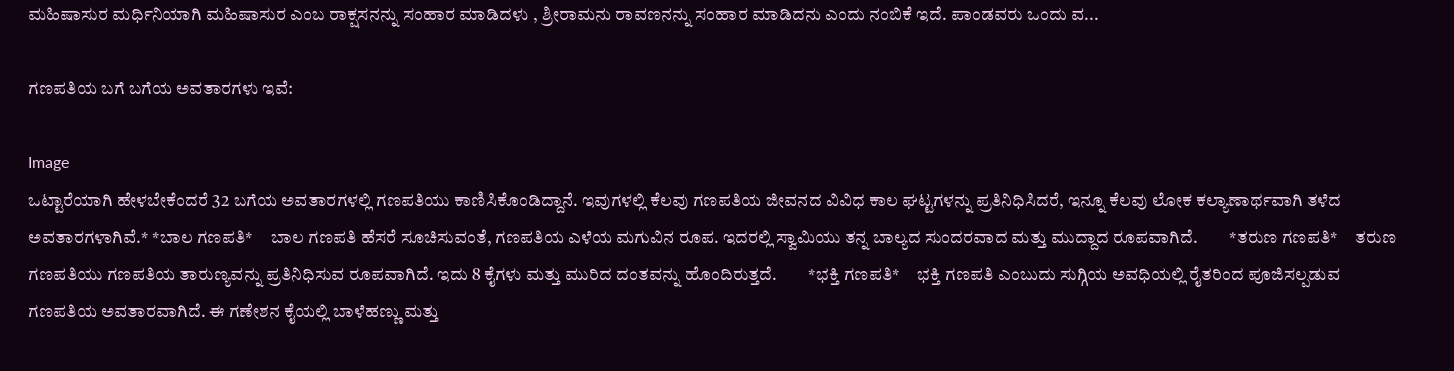ಮಹಿಷಾಸುರ ಮರ್ಧಿನಿಯಾಗಿ ಮಹಿಷಾಸುರ ಎಂಬ ರಾಕ್ಷಸನನ್ನು ಸಂಹಾರ ಮಾಡಿದಳು , ಶ್ರೀರಾಮನು ರಾವಣನನ್ನು ಸಂಹಾರ ಮಾಡಿದನು ಎಂದು ನಂಬಿಕೆ ಇದೆ. ಪಾಂಡವರು ಒಂದು ವ...

ಗಣಪತಿಯ ಬಗೆ ಬಗೆಯ ಅವತಾರಗಳು ಇವೆ:

Image
ಒಟ್ಟಾರೆಯಾಗಿ ಹೇಳಬೇಕೆಂದರೆ 32 ಬಗೆಯ ಅವತಾರಗಳಲ್ಲಿ ಗಣಪತಿಯು ಕಾಣಿಸಿಕೊಂಡಿದ್ದಾನೆ. ಇವುಗಳಲ್ಲಿ ಕೆಲವು ಗಣಪತಿಯ ಜೀವನದ ವಿವಿಧ ಕಾಲ ಘಟ್ಟಗಳನ್ನು ಪ್ರತಿನಿಧಿಸಿದರೆ, ಇನ್ನೂ ಕೆಲವು ಲೋಕ ಕಲ್ಯಾಣಾರ್ಥವಾಗಿ ತಳೆದ ಅವತಾರಗಳಾಗಿವೆ.* *ಬಾಲ ಗಣಪತಿ*     ಬಾಲ ಗಣಪತಿ ಹೆಸರೆ ಸೂಚಿಸುವಂತೆ, ಗಣಪತಿಯ ಎಳೆಯ ಮಗುವಿನ ರೂಪ. ಇದರಲ್ಲಿ ಸ್ವಾಮಿಯು ತನ್ನ ಬಾಲ್ಯದ ಸುಂದರವಾದ ಮತ್ತು ಮುದ್ದಾದ ರೂಪವಾಗಿದೆ.         *ತರುಣ ಗಣಪತಿ*     ತರುಣ ಗಣಪತಿಯು ಗಣಪತಿಯ ತಾರುಣ್ಯವನ್ನು ಪ್ರತಿನಿಧಿಸುವ ರೂಪವಾಗಿದೆ. ಇದು 8 ಕೈಗಳು ಮತ್ತು ಮುರಿದ ದಂತವನ್ನು ಹೊಂದಿರುತ್ತದೆ.         *ಭಕ್ತಿ ಗಣಪತಿ*     ಭಕ್ತಿ ಗಣಪತಿ ಎಂಬುದು ಸುಗ್ಗಿಯ ಅವಧಿಯಲ್ಲಿ ರೈತರಿಂದ ಪೂಜಿಸಲ್ಪಡುವ ಗಣಪತಿಯ ಅವತಾರವಾಗಿದೆ. ಈ ಗಣೇಶನ ಕೈಯಲ್ಲಿ ಬಾಳೆಹಣ್ಣು ಮತ್ತು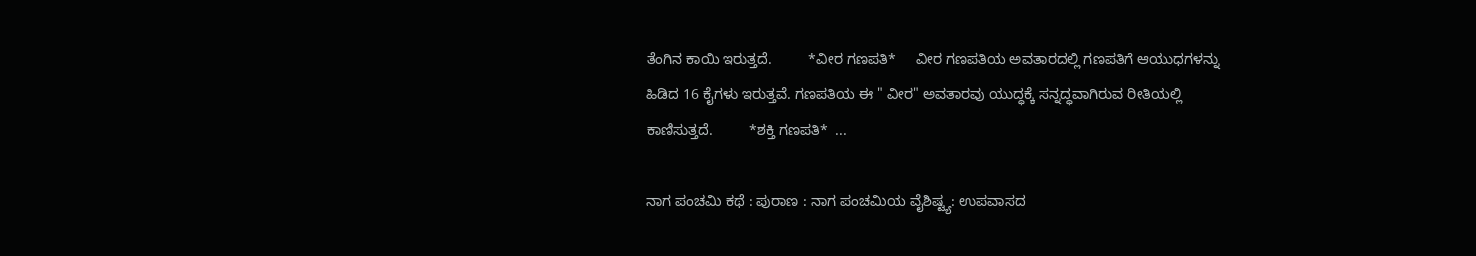ತೆಂಗಿನ ಕಾಯಿ ಇರುತ್ತದೆ.         *ವೀರ ಗಣಪತಿ*     ವೀರ ಗಣಪತಿಯ ಅವತಾರದಲ್ಲಿ ಗಣಪತಿಗೆ ಆಯುಧಗಳನ್ನು ಹಿಡಿದ 16 ಕೈಗಳು ಇರುತ್ತವೆ. ಗಣಪತಿಯ ಈ " ವೀರ" ಅವತಾರವು ಯುದ್ಧಕ್ಕೆ ಸನ್ನದ್ಧವಾಗಿರುವ ರೀತಿಯಲ್ಲಿ ಕಾಣಿಸುತ್ತದೆ.         *ಶಕ್ತಿ ಗಣಪತಿ*  ...

ನಾಗ ಪಂಚಮಿ ಕಥೆ : ಪುರಾಣ : ನಾಗ ಪಂಚಮಿಯ ವೈಶಿಷ್ಟ್ಯ: ಉಪವಾಸದ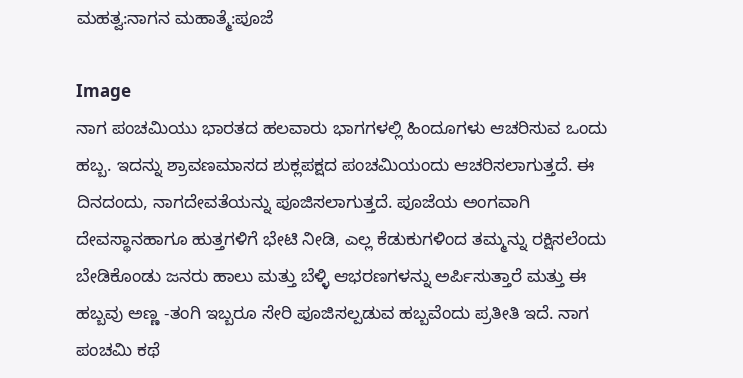ಮಹತ್ವ:ನಾಗನ ಮಹಾತ್ಮೆ:ಪೂಜೆ

Image
ನಾಗ ಪಂಚಮಿಯು ಭಾರತದ ಹಲವಾರು ಭಾಗಗಳಲ್ಲಿ ಹಿಂದೂಗಳು ಆಚರಿಸುವ ಒಂದು ಹಬ್ಬ. ಇದನ್ನು ಶ್ರಾವಣಮಾಸದ ಶುಕ್ಲಪಕ್ಷದ ಪಂಚಮಿಯಂದು ಆಚರಿಸಲಾಗುತ್ತದೆ. ಈ ದಿನದಂದು, ನಾಗದೇವತೆಯನ್ನು ಪೂಜಿಸಲಾಗುತ್ತದೆ. ಪೂಜೆಯ ಅಂಗವಾಗಿ ದೇವಸ್ಥಾನಹಾಗೂ ಹುತ್ತಗಳಿಗೆ ಭೇಟಿ ನೀಡಿ, ಎಲ್ಲ ಕೆಡುಕುಗಳಿಂದ ತಮ್ಮನ್ನು ರಕ್ಷಿಸಲೆಂದು ಬೇಡಿಕೊಂಡು ಜನರು ಹಾಲು ಮತ್ತು ಬೆಳ್ಳಿ ಆಭರಣಗಳನ್ನು ಅರ್ಪಿಸುತ್ತಾರೆ ಮತ್ತು ಈ ಹಬ್ಬವು ಅಣ್ಣ -ತಂಗಿ ಇಬ್ಬರೂ ಸೇರಿ ಪೂಜಿಸಲ್ಪಡುವ ಹಬ್ಬವೆಂದು ಪ್ರತೀತಿ ಇದೆ. ನಾಗ ಪಂಚಮಿ ಕಥೆ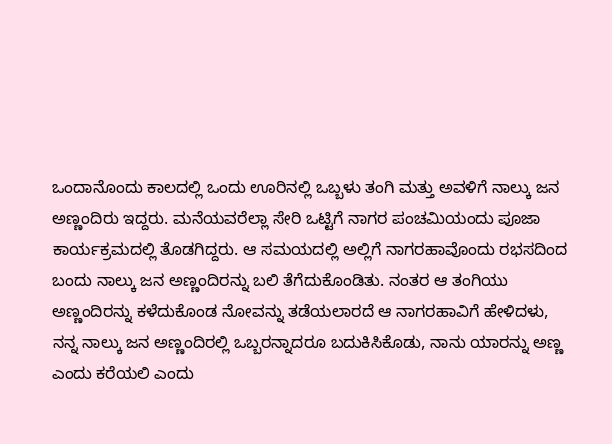ಒಂದಾನೊಂದು ಕಾಲದಲ್ಲಿ ಒಂದು ಊರಿನಲ್ಲಿ ಒಬ್ಬಳು ತಂಗಿ ಮತ್ತು ಅವಳಿಗೆ ನಾಲ್ಕು ಜನ ಅಣ್ಣಂದಿರು ಇದ್ದರು. ಮನೆಯವರೆಲ್ಲಾ ಸೇರಿ ಒಟ್ಟಿಗೆ ನಾಗರ ಪಂಚಮಿಯಂದು ಪೂಜಾ ಕಾರ್ಯಕ್ರಮದಲ್ಲಿ ತೊಡಗಿದ್ದರು. ಆ ಸಮಯದಲ್ಲಿ ಅಲ್ಲಿಗೆ ನಾಗರಹಾವೊಂದು ರಭಸದಿಂದ ಬಂದು ನಾಲ್ಕು ಜನ ಅಣ್ಣಂದಿರನ್ನು ಬಲಿ ತೆಗೆದುಕೊಂಡಿತು. ನಂತರ ಆ ತಂಗಿಯು ಅಣ್ಣಂದಿರನ್ನು ಕಳೆದುಕೊಂಡ ನೋವನ್ನು ತಡೆಯಲಾರದೆ ಆ ನಾಗರಹಾವಿಗೆ ಹೇಳಿದಳು, ನನ್ನ ನಾಲ್ಕು ಜನ ಅಣ್ಣಂದಿರಲ್ಲಿ ಒಬ್ಬರನ್ನಾದರೂ ಬದುಕಿಸಿಕೊಡು, ನಾನು ಯಾರನ್ನು ಅಣ್ಣ ಎಂದು ಕರೆಯಲಿ ಎಂದು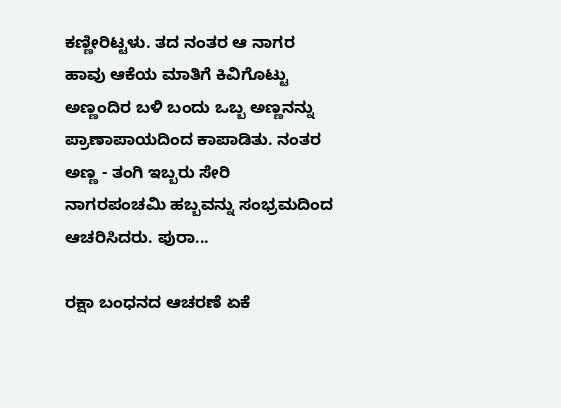ಕಣ್ಣೀರಿಟ್ಟಳು. ತದ ನಂತರ ಆ ನಾಗರ ಹಾವು ಆಕೆಯ ಮಾತಿಗೆ ಕಿವಿಗೊಟ್ಟು ಅಣ್ಣಂದಿರ ಬಳಿ ಬಂದು ಒಬ್ಬ ಅಣ್ಣನನ್ನು ಪ್ರಾಣಾಪಾಯದಿಂದ ಕಾಪಾಡಿತು. ನಂತರ ಅಣ್ಣ - ತಂಗಿ ಇಬ್ಬರು ಸೇರಿ ನಾಗರಪಂಚಮಿ ಹಬ್ಬವನ್ನು ಸಂಭ್ರಮದಿಂದ ಆಚರಿಸಿದರು. ಪುರಾ...

ರಕ್ಷಾ ಬಂಧನದ ಆಚರಣೆ ಏಕೆ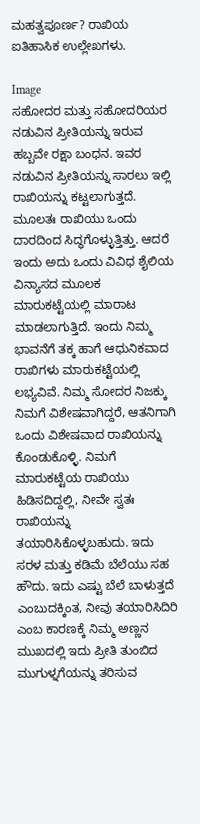ಮಹತ್ವಪೂರ್ಣ? ರಾಖಿಯ ಐತಿಹಾಸಿಕ ಉಲ್ಲೇಖಗಳು.

Image
ಸಹೋದರ ಮತ್ತು ಸಹೋದರಿಯರ ನಡುವಿನ ಪ್ರೀತಿಯನ್ನು ಇರುವ ಹಬ್ಬವೇ ರಕ್ಷಾ ಬಂಧನ. ಇವರ ನಡುವಿನ ಪ್ರೀತಿಯನ್ನು ಸಾರಲು ಇಲ್ಲಿ ರಾಖಿಯನ್ನು ಕಟ್ಟಲಾಗುತ್ತದೆ. ಮೂಲತಃ ರಾಖಿಯು ಒಂದು ದಾರದಿಂದ ಸಿದ್ಧಗೊಳ್ಳುತ್ತಿತ್ತು. ಆದರೆ ಇಂದು ಅದು ಒಂದು ವಿವಿಧ ಶೈಲಿಯ ವಿನ್ಯಾಸದ ಮೂಲಕ ಮಾರುಕಟ್ಟೆಯಲ್ಲಿ ಮಾರಾಟ ಮಾಡಲಾಗುತ್ತಿದೆ. ಇಂದು ನಿಮ್ಮ ಭಾವನೆಗೆ ತಕ್ಕ ಹಾಗೆ ಆಧುನಿಕವಾದ ರಾಖಿಗಳು ಮಾರುಕಟ್ಟೆಯಲ್ಲಿ ಲಭ್ಯವಿವೆ. ನಿಮ್ಮ ಸೋದರ ನಿಜಕ್ಕು ನಿಮಗೆ ವಿಶೇಷವಾಗಿದ್ದರೆ, ಆತನಿಗಾಗಿ ಒಂದು ವಿಶೇಷವಾದ ರಾಖಿಯನ್ನು ಕೊಂಡುಕೊಳ್ಳಿ. ನಿಮಗೆ ಮಾರುಕಟ್ಟೆಯ ರಾಖಿಯು ಹಿಡಿಸದಿದ್ದಲ್ಲಿ, ನೀವೇ ಸ್ವತಃ ರಾಖಿಯನ್ನು ತಯಾರಿಸಿಕೊಳ್ಳಬಹುದು. ಇದು ಸರಳ ಮತ್ತು ಕಡಿಮೆ ಬೆಲೆಯು ಸಹ ಹೌದು. ಇದು ಎಷ್ಟು ಬೆಲೆ ಬಾಳುತ್ತದೆ ಎಂಬುದಕ್ಕಿಂತ, ನೀವು ತಯಾರಿಸಿದಿರಿ ಎಂಬ ಕಾರಣಕ್ಕೆ ನಿಮ್ಮ ಅಣ್ಣನ ಮುಖದಲ್ಲಿ ಇದು ಪ್ರೀತಿ ತುಂಬಿದ ಮುಗುಳ್ನಗೆಯನ್ನು ತರಿಸುವ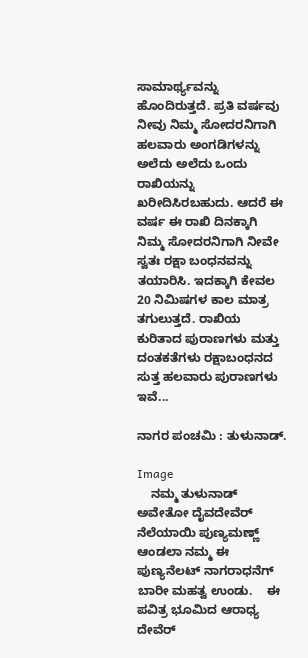ಸಾಮಾರ್ಥ್ಯವನ್ನು ಹೊಂದಿರುತ್ತದೆ. ಪ್ರತಿ ವರ್ಷವು ನೀವು ನಿಮ್ಮ ಸೋದರನಿಗಾಗಿ ಹಲವಾರು ಅಂಗಡಿಗಳನ್ನು ಅಲೆದು ಅಲೆದು ಒಂದು ರಾಖಿಯನ್ನು ಖರೀದಿಸಿರಬಹುದು. ಆದರೆ ಈ ವರ್ಷ ಈ ರಾಖಿ ದಿನಕ್ಕಾಗಿ ನಿಮ್ಮ ಸೋದರನಿಗಾಗಿ ನೀವೇ ಸ್ವತಃ ರಕ್ಷಾ ಬಂಧನವನ್ನು ತಯಾರಿಸಿ. ಇದಕ್ಕಾಗಿ ಕೇವಲ 20 ನಿಮಿಷಗಳ ಕಾಲ ಮಾತ್ರ ತಗುಲುತ್ತದೆ. ರಾಖಿಯ ಕುರಿತಾದ ಪುರಾಣಗಳು ಮತ್ತು ದಂತಕತೆಗಳು ರಕ್ಷಾಬಂಧನದ ಸುತ್ತ ಹಲವಾರು ಪುರಾಣಗಳು ಇವೆ...

ನಾಗರ ಪಂಚಮಿ : ತುಳುನಾಡ್.

Image
    ನಮ್ಮ ತುಳುನಾಡ್ ಅವೇತೋ ದೈವದೇವೆರ್ ನೆಲೆಯಾಯಿ ಪುಣ್ಯಮಣ್ಣ್ ಆಂಡಲಾ ನಮ್ಮ ಈ ಪುಣ್ಯನೆಲಟ್ ನಾಗರಾಧನೆಗ್ ಬಾರೀ ಮಹತ್ವ ಉಂಡು.    ಈ ಪವಿತ್ರ ಭೂಮಿದ ಆರಾಧ್ಯ ದೇವೆರ್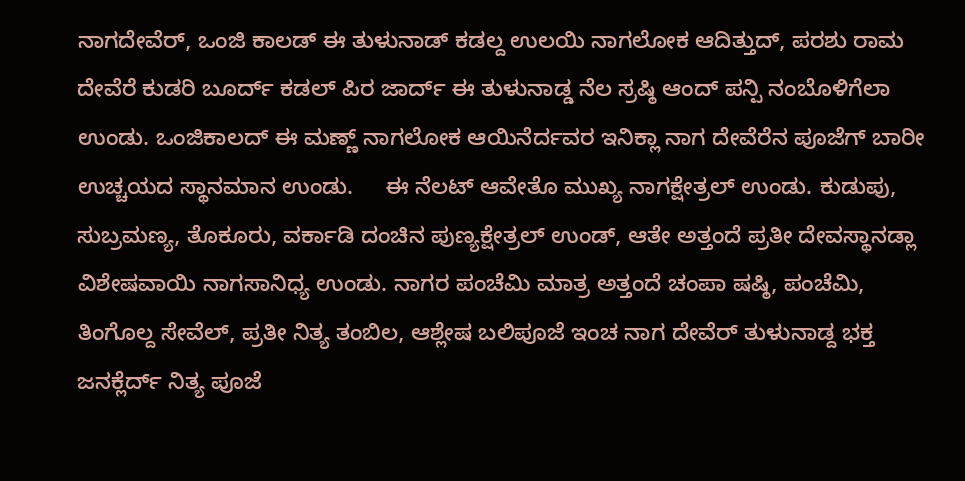ನಾಗದೇವೆರ್, ಒಂಜಿ ಕಾಲಡ್ ಈ ತುಳುನಾಡ್ ಕಡಲ್ದ ಉಲಯಿ ನಾಗಲೋಕ ಆದಿತ್ತುದ್, ಪರಶು ರಾಮ ದೇವೆರೆ ಕುಡರಿ ಬೂರ್ದ್ ಕಡಲ್ ಪಿರ ಜಾರ್ದ್ ಈ ತುಳುನಾಡ್ಡ ನೆಲ ಸ್ರಷ್ಠಿ ಆಂದ್ ಪನ್ಪಿ ನಂಬೊಳಿಗೆಲಾ ಉಂಡು. ಒಂಜಿಕಾಲದ್ ಈ ಮಣ್ಣ್ ನಾಗಲೋಕ ಆಯಿನೆರ್ದವರ ಇನಿಕ್ಲಾ ನಾಗ ದೇವೆರೆನ ಪೂಜೆಗ್ ಬಾರೀ ಉಚ್ಚಯದ ಸ್ಥಾನಮಾನ ಉಂಡು.     ಈ ನೆಲಟ್ ಆವೇತೊ ಮುಖ್ಯ ನಾಗಕ್ಷೇತ್ರಲ್ ಉಂಡು. ಕುಡುಪು, ಸುಬ್ರಮಣ್ಯ, ತೊಕೂರು, ವರ್ಕಾಡಿ ದಂಚಿನ ಪುಣ್ಯಕ್ಷೇತ್ರಲ್ ಉಂಡ್, ಆತೇ ಅತ್ತಂದೆ ಪ್ರತೀ ದೇವಸ್ಥಾನಡ್ಲಾ ವಿಶೇಷವಾಯಿ ನಾಗಸಾನಿಧ್ಯ ಉಂಡು. ನಾಗರ ಪಂಚೆಮಿ ಮಾತ್ರ ಅತ್ತಂದೆ ಚಂಪಾ ಷಷ್ಠಿ, ಪಂಚೆಮಿ, ತಿಂಗೊಲ್ದ ಸೇವೆಲ್, ಪ್ರತೀ ನಿತ್ಯ ತಂಬಿಲ, ಆಶ್ಲೇಷ ಬಲಿಪೂಜೆ ಇಂಚ ನಾಗ ದೇವೆರ್ ತುಳುನಾಡ್ದ ಭಕ್ತ ಜನಕ್ಲೆರ್ದ್ ನಿತ್ಯ ಪೂಜೆ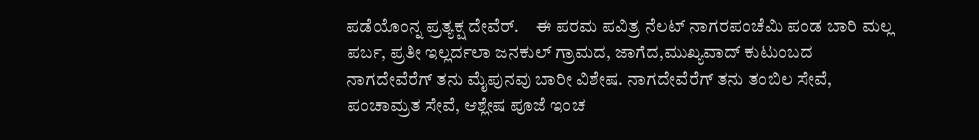ಪಡೆಯೊಂನ್ನ ಪ್ರತ್ಯಕ್ಷ ದೇವೆರ್.     ಈ ಪರಮ ಪವಿತ್ರ ನೆಲಟ್ ನಾಗರಪಂಚೆಮಿ ಪಂಡ ಬಾರಿ ಮಲ್ಲ ಪರ್ಬ, ಪ್ರತೀ ಇಲ್ಲರ್ದಲಾ ಜನಕುಲ್ ಗ್ರಾಮದ, ಜಾಗೆದ,ಮುಖ್ಯವಾದ್ ಕುಟುಂಬದ ನಾಗದೇವೆರೆಗ್ ತನು ಮೈಪುನವು ಬಾರೀ ವಿಶೇಷ. ನಾಗದೇವೆರೆಗ್ ತನು ತಂಬಿಲ ಸೇವೆ, ಪಂಚಾಮ್ರತ ಸೇವೆ, ಆಶ್ಲೇಷ ಪೂಜೆ ಇಂಚ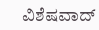ವಿಶೆಷವಾದ್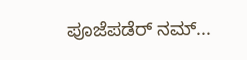ಪೂಜೆಪಡೆರ್ ನಮ್...